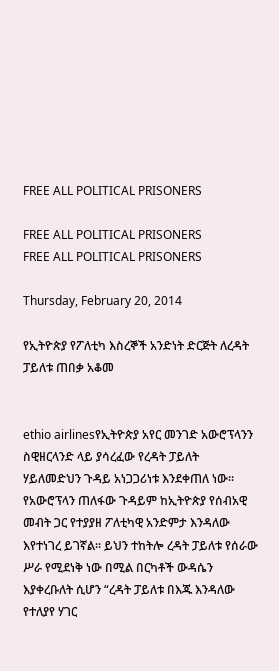FREE ALL POLITICAL PRISONERS

FREE ALL POLITICAL PRISONERS
FREE ALL POLITICAL PRISONERS

Thursday, February 20, 2014

የኢትዮጵያ የፖለቲካ እስረኞች አንድነት ድርጅት ለረዳት ፓይለቱ ጠበቃ አቆመ


ethio airlinesየኢትዮጵያ አየር መንገድ አውሮፕላንን ስዊዘርላንድ ላይ ያሳረፈው የረዳት ፓይለት ሃይለመድህን ጉዳይ አነጋጋሪነቱ እንደቀጠለ ነው። የአውሮፕላን ጠለፋው ጉዳይም ከኢትዮጵያ የሰብአዊ መብት ጋር የተያያዘ ፖለቲካዊ አንድምታ እንዳለው እየተነገረ ይገኛል። ይህን ተከትሎ ረዳት ፓይለቱ የሰራው ሥራ የሚደነቅ ነው በሚል በርካቶች ውዳሴን እያቀረቡለት ሲሆን “ረዳት ፓይለቱ በእጁ እንዳለው የተለያየ ሃገር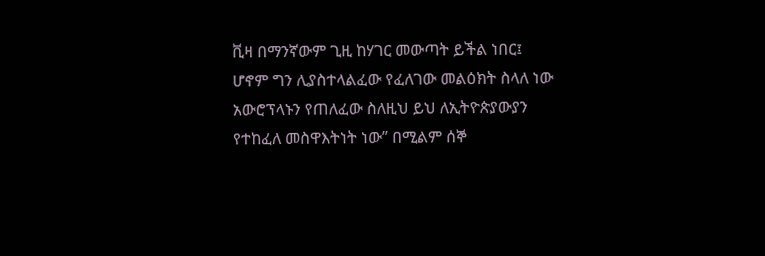ቪዛ በማንኛውም ጊዚ ከሃገር መውጣት ይችል ነበር፤ ሆኖም ግን ሊያስተላልፈው የፈለገው መልዕክት ስላለ ነው አውሮፕላኑን የጠለፈው ስለዚህ ይህ ለኢትዮጵያውያን የተከፈለ መስዋእትነት ነው” በሚልም ሰኞ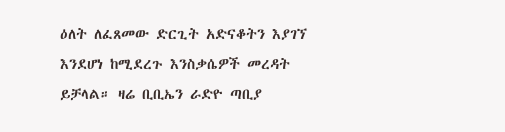ዕለት ለፈጸመው ድርጊት አድናቆትን እያገኘ እንደሆነ ከሚደረጉ እንስቃሴዎች መረዳት ይቻላል። ዛሬ ቢቢኤን ራድዮ ጣቢያ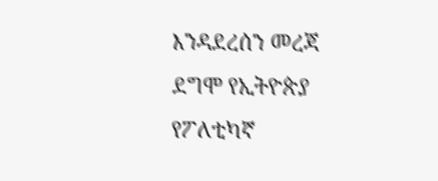እንዳደረሰን መረጃ ደግሞ የኢትዮጵያ የፖለቲካኛ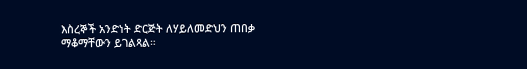እስረኞች አንድነት ድርጅት ለሃይለመድህን ጠበቃ ማቆማቸውን ይገልጻል።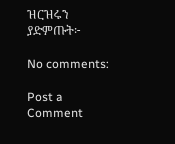ዝርዝሩን ያድምጡት፦

No comments:

Post a Comment